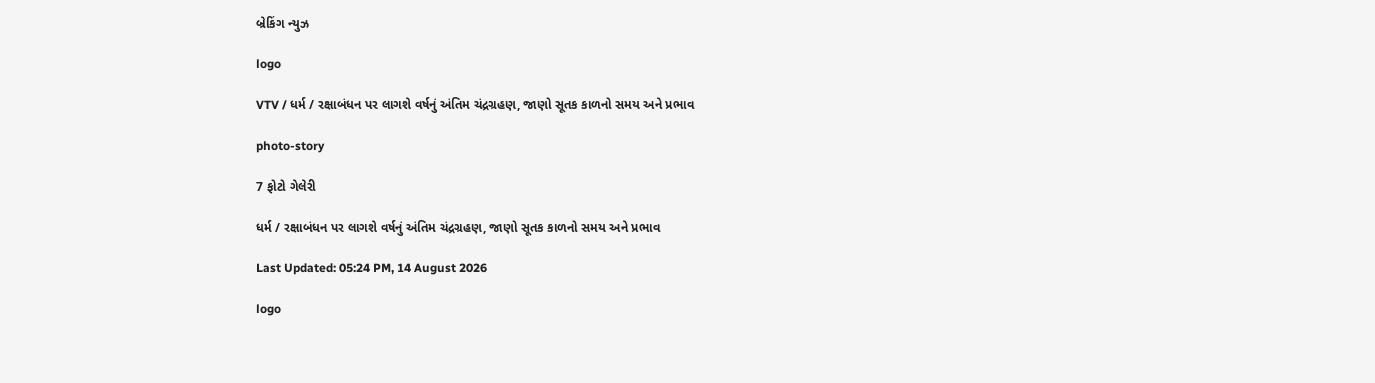બ્રેકિંગ ન્યુઝ

logo

VTV / ધર્મ / રક્ષાબંધન પર લાગશે વર્ષનું અંતિમ ચંદ્રગ્રહણ, જાણો સૂતક કાળનો સમય અને પ્રભાવ

photo-story

7 ફોટો ગેલેરી

ધર્મ / રક્ષાબંધન પર લાગશે વર્ષનું અંતિમ ચંદ્રગ્રહણ, જાણો સૂતક કાળનો સમય અને પ્રભાવ

Last Updated: 05:24 PM, 14 August 2026

logo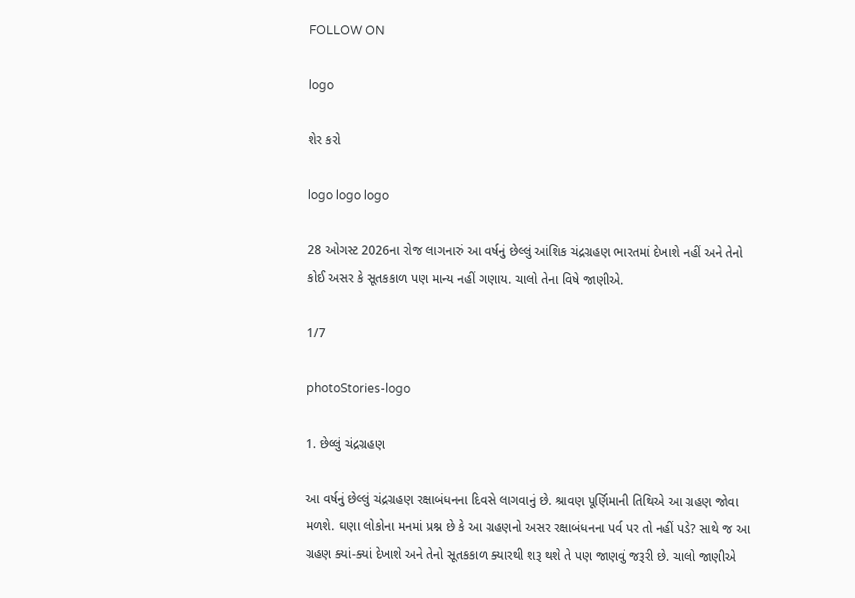FOLLOW ON

logo

શેર કરો

logo logo logo

28 ઓગસ્ટ 2026ના રોજ લાગનારું આ વર્ષનું છેલ્લું આંશિક ચંદ્રગ્રહણ ભારતમાં દેખાશે નહીં અને તેનો કોઈ અસર કે સૂતકકાળ પણ માન્ય નહીં ગણાય. ચાલો તેના વિષે જાણીએ.

1/7

photoStories-logo

1. છેલ્લું ચંદ્રગ્રહણ

આ વર્ષનું છેલ્લું ચંદ્રગ્રહણ રક્ષાબંધનના દિવસે લાગવાનું છે. શ્રાવણ પૂર્ણિમાની તિથિએ આ ગ્રહણ જોવા મળશે. ઘણા લોકોના મનમાં પ્રશ્ન છે કે આ ગ્રહણનો અસર રક્ષાબંધનના પર્વ પર તો નહીં પડે? સાથે જ આ ગ્રહણ ક્યાં-ક્યાં દેખાશે અને તેનો સૂતકકાળ ક્યારથી શરૂ થશે તે પણ જાણવું જરૂરી છે. ચાલો જાણીએ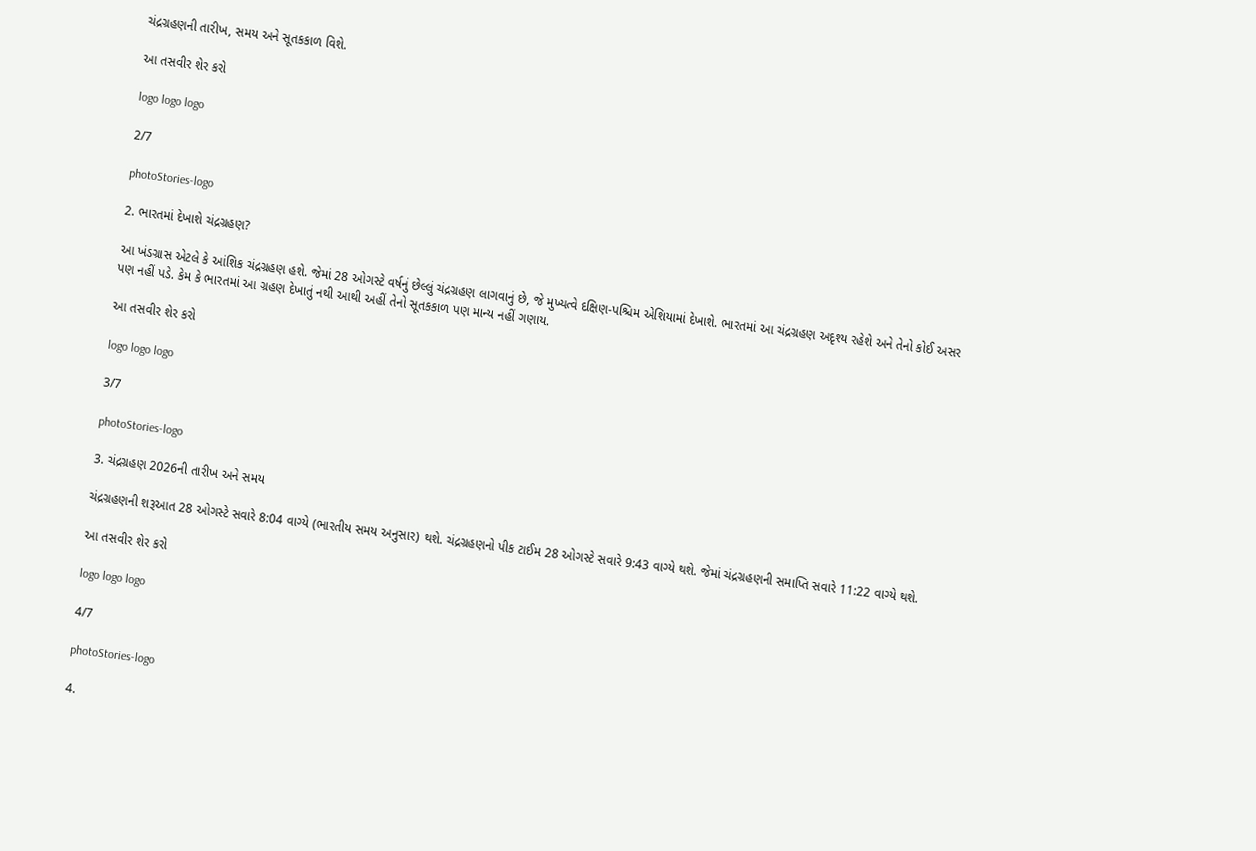ચંદ્રગ્રહણની તારીખ, સમય અને સૂતકકાળ વિશે.

આ તસવીર શેર કરો

logo logo logo

2/7

photoStories-logo

2. ભારતમાં દેખાશે ચંદ્રગ્રહણ?

આ ખંડગ્રાસ એટલે કે આંશિક ચંદ્રગ્રહણ હશે. જેમાં 28 ઓગસ્ટે વર્ષનું છેલ્લું ચંદ્રગ્રહણ લાગવાનું છે, જે મુખ્યત્વે દક્ષિણ-પશ્ચિમ એશિયામાં દેખાશે. ભારતમાં આ ચંદ્રગ્રહણ અદૃશ્ય રહેશે અને તેનો કોઈ અસર પણ નહીં પડે. કેમ કે ભારતમાં આ ગ્રહણ દેખાતું નથી આથી અહીં તેનો સૂતકકાળ પણ માન્ય નહીં ગણાય.

આ તસવીર શેર કરો

logo logo logo

3/7

photoStories-logo

3. ચંદ્રગ્રહણ 2026ની તારીખ અને સમય

ચંદ્રગ્રહણની શરૂઆત 28 ઓગસ્ટે સવારે 8:04 વાગ્યે (ભારતીય સમય અનુસાર) થશે. ચંદ્રગ્રહણનો પીક ટાઈમ 28 ઓગસ્ટે સવારે 9:43 વાગ્યે થશે. જેમાં ચંદ્રગ્રહણની સમાપ્તિ સવારે 11:22 વાગ્યે થશે.

આ તસવીર શેર કરો

logo logo logo

4/7

photoStories-logo

4.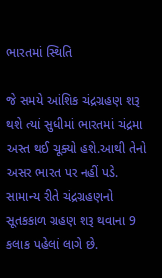ભારતમાં સ્થિતિ

જે સમયે આંશિક ચંદ્રગ્રહણ શરૂ થશે ત્યાં સુધીમાં ભારતમાં ચંદ્રમા અસ્ત થઈ ચૂક્યો હશે.આથી તેનો અસર ભારત પર નહીં પડે. સામાન્ય રીતે ચંદ્રગ્રહણનો સૂતકકાળ ગ્રહણ શરૂ થવાના 9 કલાક પહેલાં લાગે છે.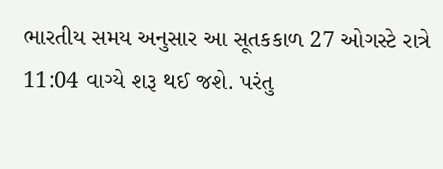ભારતીય સમય અનુસાર આ સૂતકકાળ 27 ઓગસ્ટે રાત્રે 11:04 વાગ્યે શરૂ થઈ જશે. પરંતુ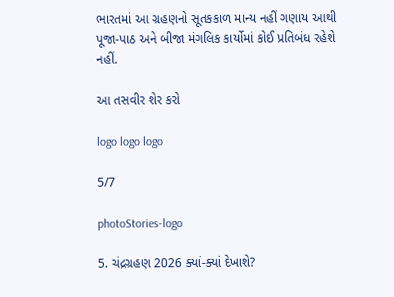ભારતમાં આ ગ્રહણનો સૂતકકાળ માન્ય નહીં ગણાય આથી પૂજા-પાઠ અને બીજા મંગલિક કાર્યોમાં કોઈ પ્રતિબંધ રહેશે નહીં.

આ તસવીર શેર કરો

logo logo logo

5/7

photoStories-logo

5. ચંદ્રગ્રહણ 2026 ક્યાં-ક્યાં દેખાશે?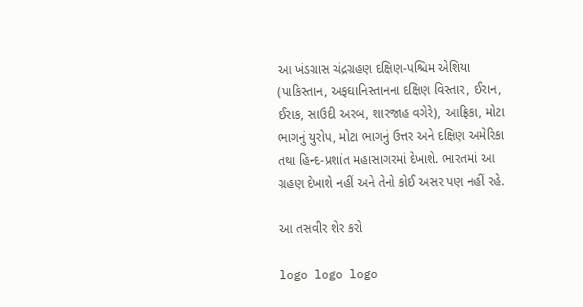આ ખંડગ્રાસ ચંદ્રગ્રહણ દક્ષિણ-પશ્ચિમ એશિયા (પાકિસ્તાન, અફઘાનિસ્તાનના દક્ષિણ વિસ્તાર, ઈરાન, ઈરાક, સાઉદી અરબ, શારજાહ વગેરે), આફ્રિકા, મોટા ભાગનું યુરોપ, મોટા ભાગનું ઉત્તર અને દક્ષિણ અમેરિકા તથા હિન્દ-પ્રશાંત મહાસાગરમાં દેખાશે. ભારતમાં આ ગ્રહણ દેખાશે નહીં અને તેનો કોઈ અસર પણ નહીં રહે.

આ તસવીર શેર કરો

logo logo logo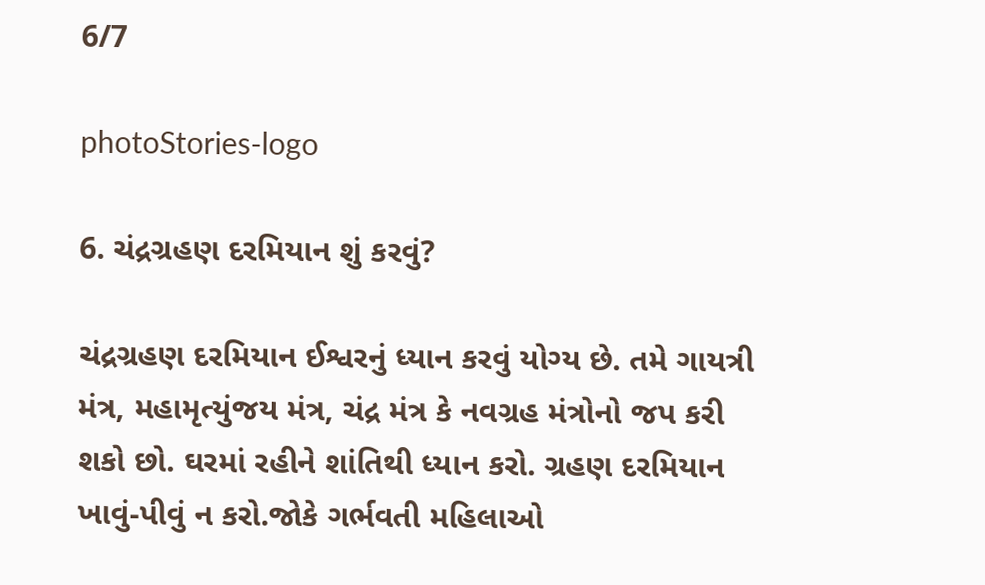6/7

photoStories-logo

6. ચંદ્રગ્રહણ દરમિયાન શું કરવું?

ચંદ્રગ્રહણ દરમિયાન ઈશ્વરનું ધ્યાન કરવું યોગ્ય છે. તમે ગાયત્રી મંત્ર, મહામૃત્યુંજય મંત્ર, ચંદ્ર મંત્ર કે નવગ્રહ મંત્રોનો જપ કરી શકો છો. ઘરમાં રહીને શાંતિથી ધ્યાન કરો. ગ્રહણ દરમિયાન ખાવું-પીવું ન કરો.જોકે ગર્ભવતી મહિલાઓ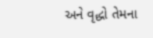અને વૃદ્ધો તેમના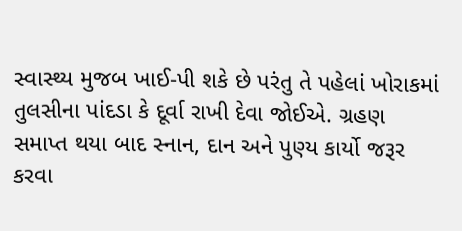સ્વાસ્થ્ય મુજબ ખાઈ-પી શકે છે પરંતુ તે પહેલાં ખોરાકમાં તુલસીના પાંદડા કે દૂર્વા રાખી દેવા જોઈએ. ગ્રહણ સમાપ્ત થયા બાદ સ્નાન, દાન અને પુણ્ય કાર્યો જરૂર કરવા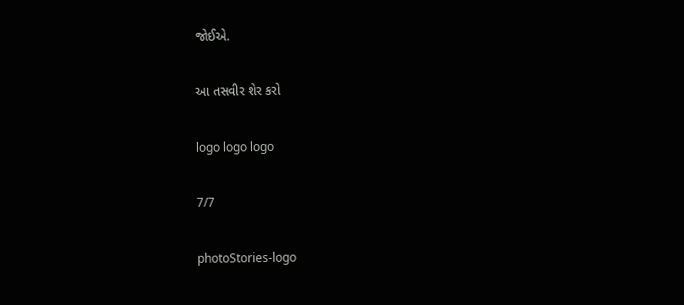જોઈએ.

આ તસવીર શેર કરો

logo logo logo

7/7

photoStories-logo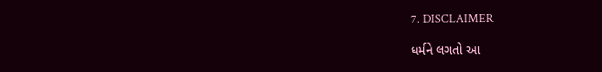7. DISCLAIMER

ધર્મને લગતો આ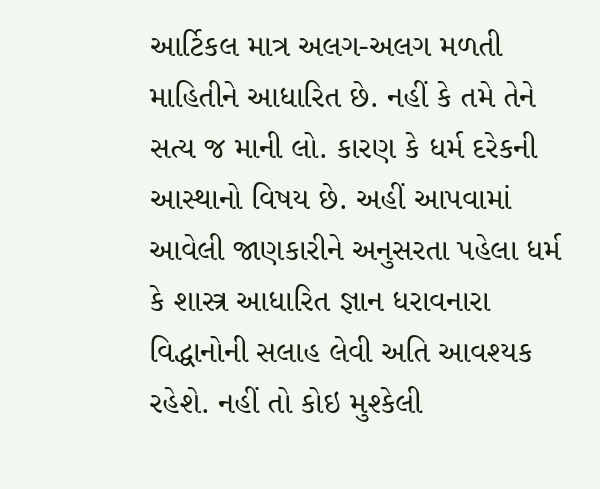આર્ટિકલ માત્ર અલગ-અલગ મળતી માહિતીને આધારિત છે. નહીં કે તમે તેને સત્ય જ માની લો. કારણ કે ધર્મ દરેકની આસ્થાનો વિષય છે. અહીં આપવામાં આવેલી જાણકારીને અનુસરતા પહેલા ધર્મ કે શાસ્ત્ર આધારિત જ્ઞાન ધરાવનારા વિદ્ધાનોની સલાહ લેવી અતિ આવશ્યક રહેશે. નહીં તો કોઇ મુશ્કેલી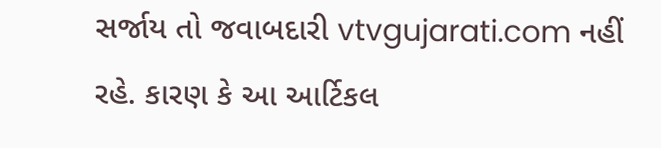સર્જાય તો જવાબદારી vtvgujarati.com નહીં રહે. કારણ કે આ આર્ટિકલ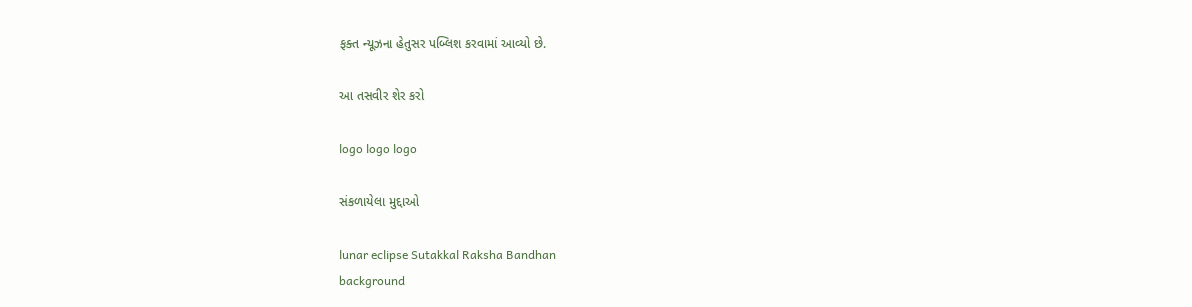ફક્ત ન્યૂઝના હેતુસર પબ્લિશ કરવામાં આવ્યો છે.

આ તસવીર શેર કરો

logo logo logo

સંકળાયેલા મુદ્દાઓ

lunar eclipse Sutakkal Raksha Bandhan
background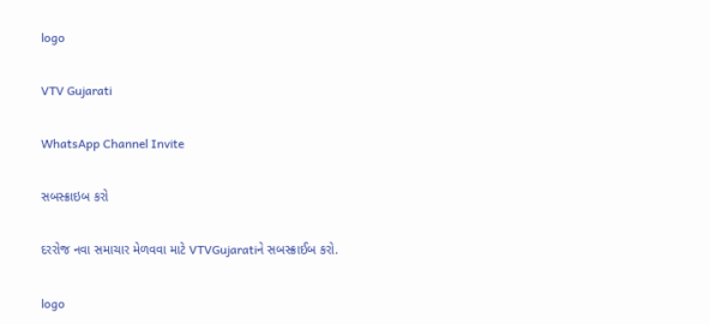logo

VTV Gujarati

WhatsApp Channel Invite

સબસ્ક્રાઇબ કરો

દરરોજ નવા સમાચાર મેળવવા માટે VTVGujaratiને સબસ્ક્રાઈબ કરો.

logo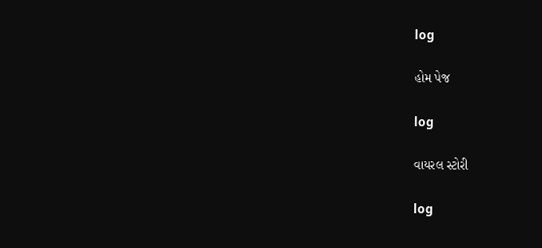log

હોમ પેજ

log

વાયરલ સ્ટોરી

log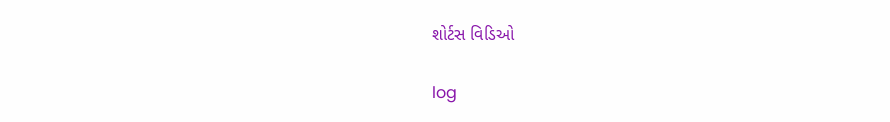શોર્ટસ વિડિઓ

log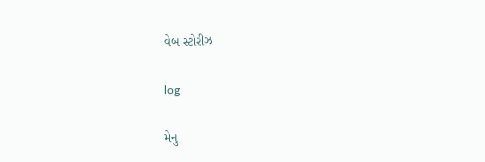વેબ સ્ટોરીઝ

log

મેનુ